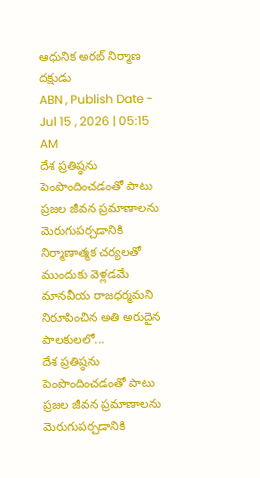ఆధునిక అరబ్ నిర్మాణ దక్షుడు
ABN , Publish Date - Jul 15 , 2026 | 05:15 AM
దేశ ప్రతిష్ఠను పెంపొందించడంతో పాటు ప్రజల జీవన ప్రమాణాలను మెరుగుపర్చడానికి నిర్మాణాత్మక చర్యలతో ముందుకు వెళ్లడమే మానవీయ రాజధర్మమని నిరూపించిన అతి అరుదైన పాలకులలో...
దేశ ప్రతిష్ఠను పెంపొందించడంతో పాటు ప్రజల జీవన ప్రమాణాలను మెరుగుపర్చడానికి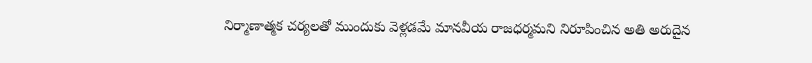నిర్మాణాత్మక చర్యలతో ముందుకు వెళ్లడమే మానవీయ రాజధర్మమని నిరూపించిన అతి అరుదైన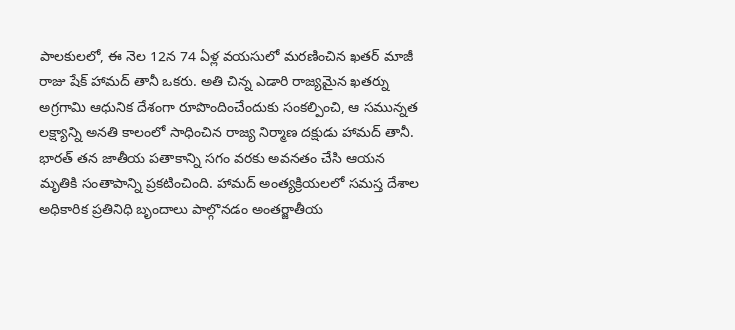పాలకులలో, ఈ నెల 12న 74 ఏళ్ల వయసులో మరణించిన ఖతర్ మాజీ రాజు షేక్ హామద్ తానీ ఒకరు. అతి చిన్న ఎడారి రాజ్యమైన ఖతర్ను అగ్రగామి ఆధునిక దేశంగా రూపొందించేందుకు సంకల్పించి, ఆ సమున్నత లక్ష్యాన్ని అనతి కాలంలో సాధించిన రాజ్య నిర్మాణ దక్షుడు హామద్ తానీ. భారత్ తన జాతీయ పతాకాన్ని సగం వరకు అవనతం చేసి ఆయన మృతికి సంతాపాన్ని ప్రకటించింది. హామద్ అంత్యక్రియలలో సమస్త దేశాల అధికారిక ప్రతినిధి బృందాలు పాల్గొనడం అంతర్జాతీయ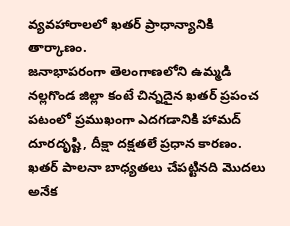వ్యవహారాలలో ఖతర్ ప్రాధాన్యానికి తార్కాణం.
జనాభాపరంగా తెలంగాణలోని ఉమ్మడి నల్లగొండ జిల్లా కంటే చిన్నదైన ఖతర్ ప్రపంచ పటంలో ప్రముఖంగా ఎదగడానికి హామద్ దూరదృష్టి, దీక్షా దక్షతలే ప్రధాన కారణం. ఖతర్ పాలనా బాధ్యతలు చేపట్టినది మొదలు అనేక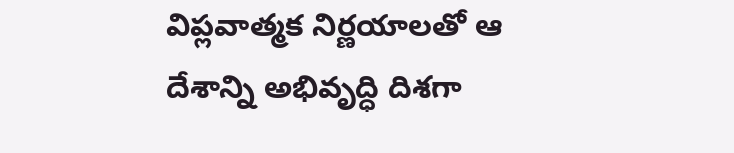విప్లవాత్మక నిర్ణయాలతో ఆ దేశాన్ని అభివృద్ధి దిశగా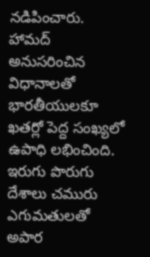నడిపించారు. హామద్ అనుసరించిన విధానాలతో భారతీయులకూ ఖతర్లో పెద్ద సంఖ్యలో ఉపాధి లభించింది. ఇరుగు పొరుగు దేశాలు చమురు ఎగుమతులతో అపార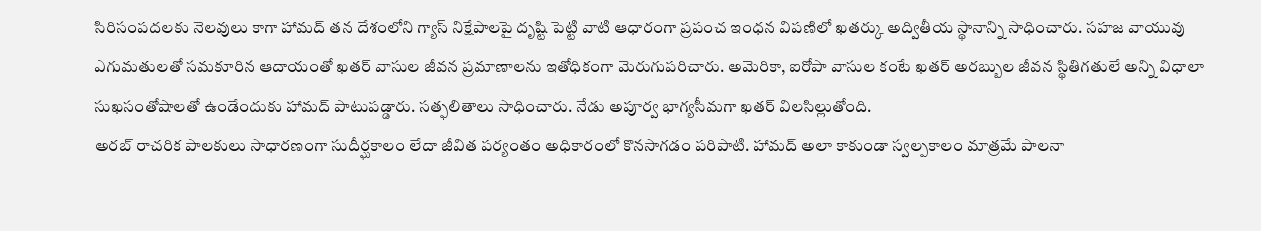సిరిసంపదలకు నెలవులు కాగా హామద్ తన దేశంలోని గ్యాస్ నిక్షేపాలపై దృష్టి పెట్టి వాటి ఆధారంగా ప్రపంచ ఇంధన విపణిలో ఖతర్కు అద్వితీయ స్థానాన్ని సాధించారు. సహజ వాయువు ఎగుమతులతో సమకూరిన ఆదాయంతో ఖతర్ వాసుల జీవన ప్రమాణాలను ఇతోధికంగా మెరుగుపరిచారు. అమెరికా, ఐరోపా వాసుల కంటే ఖతర్ అరబ్బుల జీవన స్థితిగతులే అన్ని విధాలా సుఖసంతోషాలతో ఉండేందుకు హామద్ పాటుపడ్డారు. సత్ఫలితాలు సాధించారు. నేడు అపూర్వ భాగ్యసీమగా ఖతర్ విలసిల్లుతోంది.
అరబ్ రాచరిక పాలకులు సాధారణంగా సుదీర్ఘకాలం లేదా జీవిత పర్యంతం అధికారంలో కొనసాగడం పరిపాటి. హామద్ అలా కాకుండా స్వల్పకాలం మాత్రమే పాలనా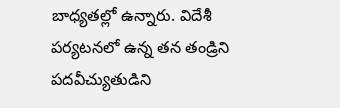బాధ్యతల్లో ఉన్నారు. విదేశీ పర్యటనలో ఉన్న తన తండ్రిని పదవీచ్యుతుడిని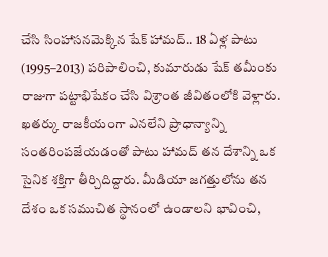చేసి సింహాసనమెక్కిన షేక్ హామద్.. 18 ఏళ్ల పాటు (1995–2013) పరిపాలించి, కుమారుడు షేక్ తమీంకు రాజుగా పట్టాభిషేకం చేసి విశ్రాంత జీవితంలోకి వెళ్లారు.
ఖతర్కు రాజకీయంగా ఎనలేని ప్రాధాన్యాన్ని సంతరింపజేయడంతో పాటు హామద్ తన దేశాన్ని ఒక సైనిక శక్తిగా తీర్చిదిద్దారు. మీడియా జగత్తులోను తన దేశం ఒక సముచిత స్థానంలో ఉండాలని భావించి,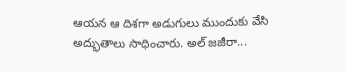ఆయన ఆ దిశగా అడుగులు ముందుకు వేసి అద్భుతాలు సాధించారు. అల్ జజీరా...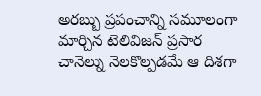అరబ్బు ప్రపంచాన్ని సమూలంగా మార్చిన టెలివిజన్ ప్రసార చానెల్ను నెలకొల్పడమే ఆ దిశగా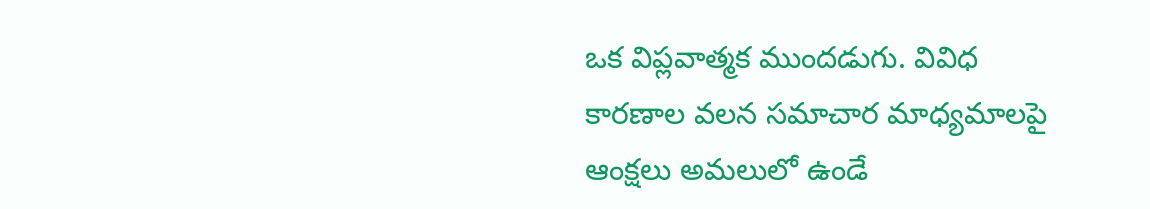ఒక విప్లవాత్మక ముందడుగు. వివిధ కారణాల వలన సమాచార మాధ్యమాలపై ఆంక్షలు అమలులో ఉండే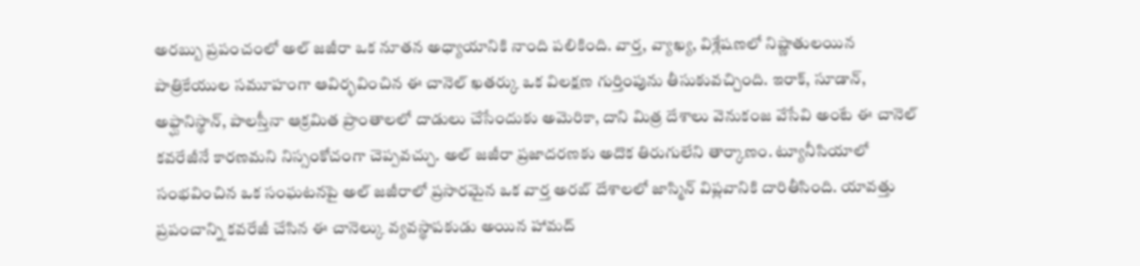అరబ్బు ప్రపంచంలో అల్ జజీరా ఒక నూతన అధ్యాయానికి నాంది పలికింది. వార్త, వ్యాఖ్య, విశ్లేషణలో నిష్ణాతులయిన పాత్రికేయుల సమూహంగా ఆవిర్భవించిన ఈ చానెల్ ఖతర్కు ఒక విలక్షణ గుర్తింపును తీసుకువచ్చింది. ఇరాక్, సూడాన్, అఫ్ఘానిస్థాన్, పాలస్తీనా ఆక్రమిత ప్రాంతాలలో దాడులు చేసేందుకు అమెరికా, దాని మిత్ర దేశాలు వెనుకంజ వేసేవి అంటే ఈ చానెల్ కవరేజీనే కారణమని నిస్సంకోచంగా చెప్పవచ్చు. అల్ జజీరా ప్రజాదరణకు అదొక తిరుగులేని తార్కాణం. ట్యూనీసియాలో సంభవించిన ఒక సంఘటనపై అల్ జజీరాలో ప్రసారమైన ఒక వార్త అరబ్ దేశాలలో జాస్మిన్ విప్లవానికి దారితీసింది. యావత్తు ప్రపంచాన్ని కవరేజీ చేసిన ఈ చానెల్కు వ్యవస్థాపకుడు అయిన హామద్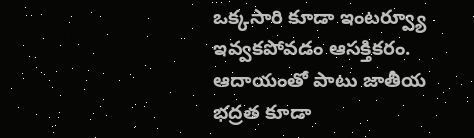ఒక్కసారి కూడా ఇంటర్వ్యూ ఇవ్వకపోవడం ఆసక్తికరం.
ఆదాయంతో పాటు జాతీయ భద్రత కూడా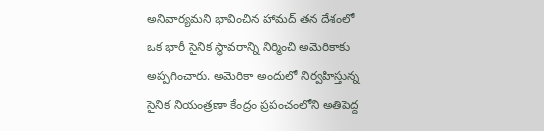అనివార్యమని భావించిన హామద్ తన దేశంలో ఒక భారీ సైనిక స్థావరాన్ని నిర్మించి అమెరికాకు అప్పగించారు. అమెరికా అందులో నిర్వహిస్తున్న సైనిక నియంత్రణా కేంద్రం ప్రపంచంలోని అతిపెద్ద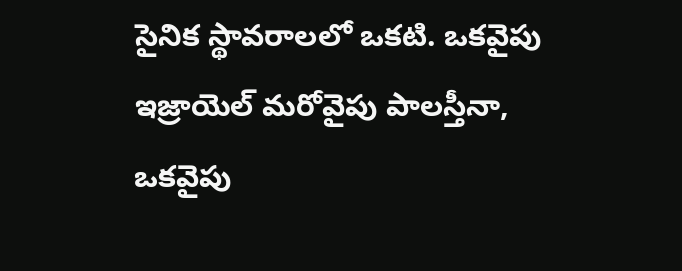సైనిక స్థావరాలలో ఒకటి. ఒకవైపు ఇజ్రాయెల్ మరోవైపు పాలస్తీనా, ఒకవైపు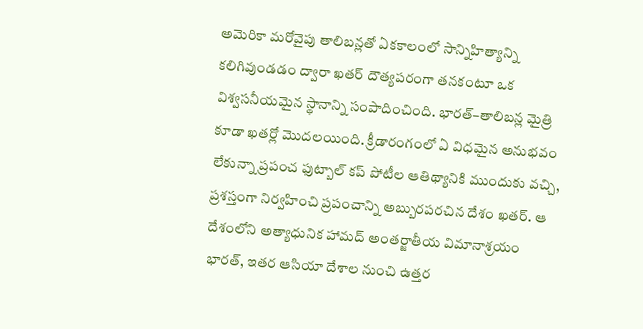అమెరికా మరోవైపు తాలిబన్లతో ఏకకాలంలో సాన్నిహిత్యాన్ని కలిగివుండడం ద్వారా ఖతర్ దౌత్యపరంగా తనకంటూ ఒక విశ్వసనీయమైన స్థానాన్ని సంపాదించింది. భారత్–తాలిబన్ల మైత్రి కూడా ఖతర్లో మొదలయింది. క్రీడారంగంలో ఏ విధమైన అనుభవం లేకున్నా ప్రపంచ ఫుట్బాల్ కప్ పోటీల ఆతిథ్యానికి ముందుకు వచ్చి, ప్రశస్తంగా నిర్వహించి ప్రపంచాన్ని అబ్బురపరచిన దేశం ఖతర్. ఆ దేశంలోని అత్యాధునిక హామద్ అంతర్జాతీయ విమానాశ్రయం భారత్, ఇతర ఆసియా దేశాల నుంచి ఉత్తర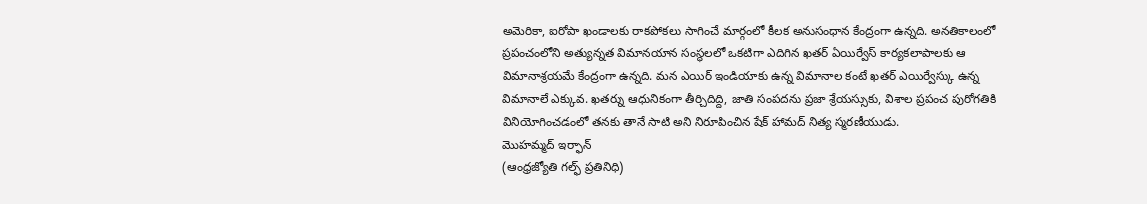అమెరికా, ఐరోపా ఖండాలకు రాకపోకలు సాగించే మార్గంలో కీలక అనుసంధాన కేంద్రంగా ఉన్నది. అనతికాలంలో ప్రపంచంలోని అత్యున్నత విమానయాన సంస్థలలో ఒకటిగా ఎదిగిన ఖతర్ ఏయిర్వేస్ కార్యకలాపాలకు ఆ విమానాశ్రయమే కేంద్రంగా ఉన్నది. మన ఎయిర్ ఇండియాకు ఉన్న విమానాల కంటే ఖతర్ ఎయిర్వేస్కు ఉన్న విమానాలే ఎక్కువ. ఖతర్ను ఆధునికంగా తీర్చిదిద్ది, జాతి సంపదను ప్రజా శ్రేయస్సుకు, విశాల ప్రపంచ పురోగతికి వినియోగించడంలో తనకు తానే సాటి అని నిరూపించిన షేక్ హామద్ నిత్య స్మరణీయుడు.
మొహమ్మద్ ఇర్ఫాన్
(ఆంధ్రజ్యోతి గల్ఫ్ ప్రతినిధి)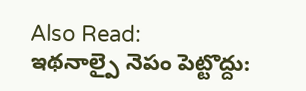Also Read:
ఇథనాల్పై నెపం పెట్టొద్దు: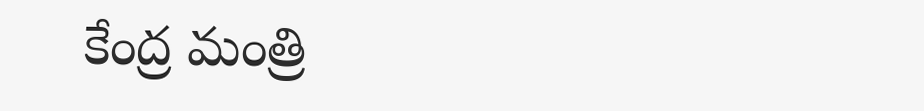కేంద్ర మంత్రి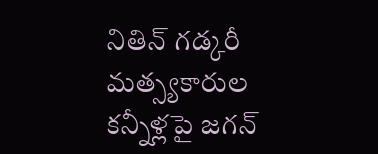నితిన్ గడ్కరీ
మత్స్యకారుల కన్నీళ్లపై జగన్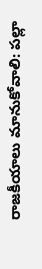రాజకీయాలు మానుకోవాలి: పల్లా